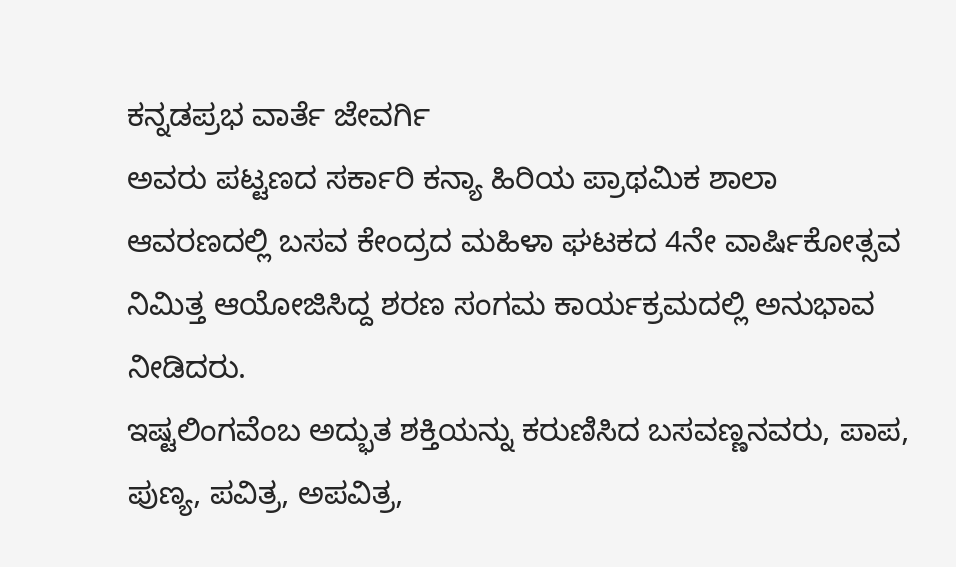ಕನ್ನಡಪ್ರಭ ವಾರ್ತೆ ಜೇವರ್ಗಿ
ಅವರು ಪಟ್ಟಣದ ಸರ್ಕಾರಿ ಕನ್ಯಾ ಹಿರಿಯ ಪ್ರಾಥಮಿಕ ಶಾಲಾ ಆವರಣದಲ್ಲಿ ಬಸವ ಕೇಂದ್ರದ ಮಹಿಳಾ ಘಟಕದ 4ನೇ ವಾರ್ಷಿಕೋತ್ಸವ ನಿಮಿತ್ತ ಆಯೋಜಿಸಿದ್ದ ಶರಣ ಸಂಗಮ ಕಾರ್ಯಕ್ರಮದಲ್ಲಿ ಅನುಭಾವ ನೀಡಿದರು.
ಇಷ್ಟಲಿಂಗವೆಂಬ ಅದ್ಭುತ ಶಕ್ತಿಯನ್ನು ಕರುಣಿಸಿದ ಬಸವಣ್ಣನವರು, ಪಾಪ, ಪುಣ್ಯ, ಪವಿತ್ರ, ಅಪವಿತ್ರ,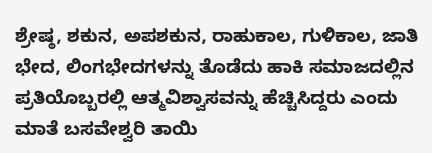ಶ್ರೇಷ್ಠ, ಶಕುನ, ಅಪಶಕುನ, ರಾಹುಕಾಲ, ಗುಳಿಕಾಲ, ಜಾತಿ ಭೇದ, ಲಿಂಗಭೇದಗಳನ್ನು ತೊಡೆದು ಹಾಕಿ ಸಮಾಜದಲ್ಲಿನ ಪ್ರತಿಯೊಬ್ಬರಲ್ಲಿ ಆತ್ಮವಿಶ್ವಾಸವನ್ನು ಹೆಚ್ಚಿಸಿದ್ದರು ಎಂದು ಮಾತೆ ಬಸವೇಶ್ವರಿ ತಾಯಿ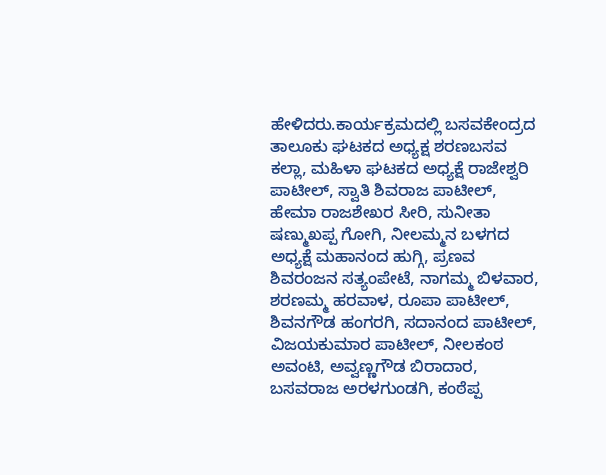ಹೇಳಿದರು.ಕಾರ್ಯಕ್ರಮದಲ್ಲಿ ಬಸವಕೇಂದ್ರದ ತಾಲೂಕು ಘಟಕದ ಅಧ್ಯಕ್ಷ ಶರಣಬಸವ ಕಲ್ಲಾ, ಮಹಿಳಾ ಘಟಕದ ಅಧ್ಯಕ್ಷೆ ರಾಜೇಶ್ವರಿ ಪಾಟೀಲ್, ಸ್ವಾತಿ ಶಿವರಾಜ ಪಾಟೀಲ್, ಹೇಮಾ ರಾಜಶೇಖರ ಸೀರಿ, ಸುನೀತಾ ಷಣ್ಮುಖಪ್ಪ ಗೋಗಿ, ನೀಲಮ್ಮನ ಬಳಗದ ಅಧ್ಯಕ್ಷೆ ಮಹಾನಂದ ಹುಗ್ಗಿ, ಪ್ರಣವ ಶಿವರಂಜನ ಸತ್ಯಂಪೇಟೆ, ನಾಗಮ್ಮ ಬಿಳವಾರ, ಶರಣಮ್ಮ ಹರವಾಳ, ರೂಪಾ ಪಾಟೀಲ್, ಶಿವನಗೌಡ ಹಂಗರಗಿ, ಸದಾನಂದ ಪಾಟೀಲ್, ವಿಜಯಕುಮಾರ ಪಾಟೀಲ್, ನೀಲಕಂಠ ಅವಂಟಿ, ಅವ್ವಣ್ಣಗೌಡ ಬಿರಾದಾರ, ಬಸವರಾಜ ಅರಳಗುಂಡಗಿ, ಕಂಠೆಪ್ಪ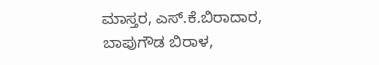ಮಾಸ್ತರ, ಎಸ್.ಕೆ.ಬಿರಾದಾರ, ಬಾಪುಗೌಡ ಬಿರಾಳ,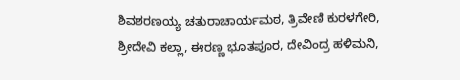ಶಿವಶರಣಯ್ಯ ಚತುರಾಚಾರ್ಯಮಠ, ತ್ರಿವೇಣಿ ಕುರಳಗೇರಿ, ಶ್ರೀದೇವಿ ಕಲ್ಲಾ, ಈರಣ್ಣ ಭೂತಪೂರ, ದೇವಿಂದ್ರ ಹಳಿಮನಿ,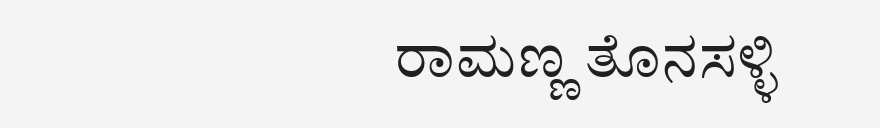ರಾಮಣ್ಣ ತೊನಸಳ್ಳಿ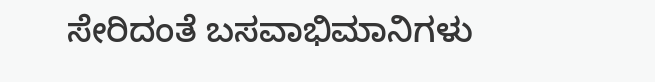ಸೇರಿದಂತೆ ಬಸವಾಭಿಮಾನಿಗಳು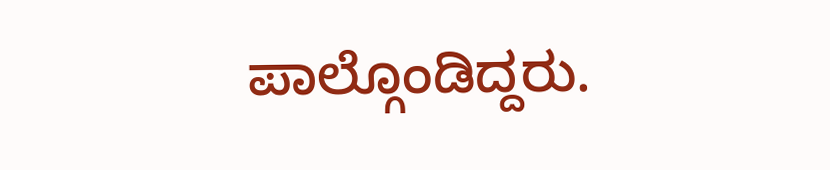ಪಾಲ್ಗೊಂಡಿದ್ದರು.